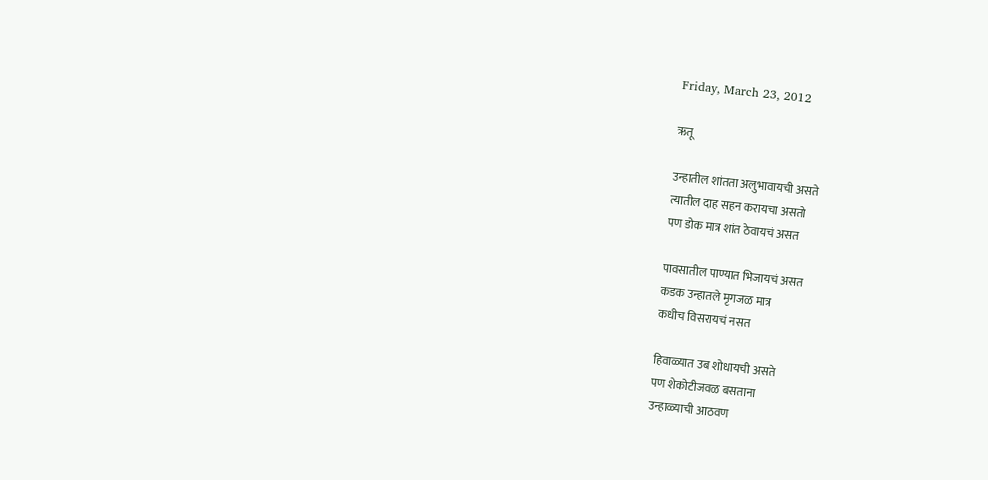Friday, March 23, 2012

ऋतू

उन्हातील शांतता अलुभावायची असते
त्यातील दाह सहन करायचा असतो
पण डोक मात्र शांत ठेवायचं असत

पावसातील पाण्यात भिजायचं असत
कडक उन्हातले मृगजळ मात्र
कधीच विसरायचं नसत

हिवाळ्यात उब शोधायची असते
पण शेकोटीजवळ बसताना
उन्हाळ्याची आठवण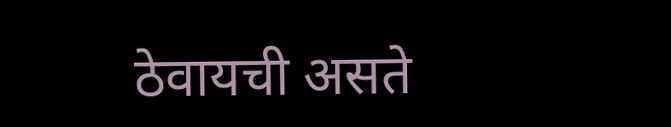ठेवायची असते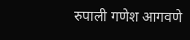रुपाली गणेश आगवणे